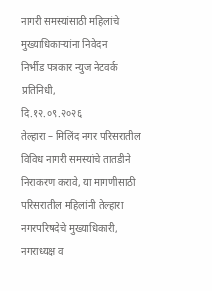नागरी समस्यांसाठी महिलांचे मुख्याधिकाऱ्यांना निवेदन
निर्भीड पत्रकार न्युज नेटवर्क प्रतिनिधी,
दि.१२.०९.२०२६
तेल्हारा – मिलिंद नगर परिसरातील विविध नागरी समस्यांचे तातडीने निराकरण करावे, या मागणीसाठी परिसरातील महिलांनी तेल्हारा नगरपरिषदेचे मुख्याधिकारी, नगराध्यक्ष व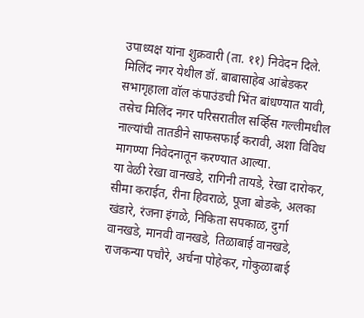उपाध्यक्ष यांना शुक्रवारी (ता. ११) निवेदन दिले.
मिलिंद नगर येथील डॉ. बाबासाहेब आंबेडकर सभागृहाला वॉल कंपाउंडची भिंत बांधण्यात यावी, तसेच मिलिंद नगर परिसरातील सर्व्हिस गल्लीमधील नाल्यांची तातडीने साफसफाई करावी, अशा विविध मागण्या निवेदनातून करण्यात आल्या.
या वेळी रेखा वानखडे, रागिनी तायडे, रेखा दारोकर, सीमा कराईत, रीना हिवराळे, पूजा बोडके, अलका खंडारे, रंजना इंगळे, निकिता सपकाळ, दुर्गा वानखडे, मानवी वानखडे, तिळाबाई वानखडे, राजकन्या पचौरे, अर्चना पोहेकर, गोकुळाबाई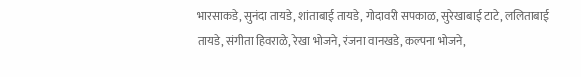भारसाकडे, सुनंदा तायडे, शांताबाई तायडे, गोदावरी सपकाळ, सुरेखाबाई टाटे, ललिताबाई तायडे, संगीता हिवराळे, रेखा भोजने, रंजना वानखडे, कल्पना भोजने,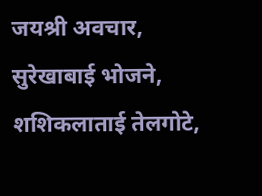जयश्री अवचार, सुरेखाबाई भोजने, शशिकलाताई तेलगोटे,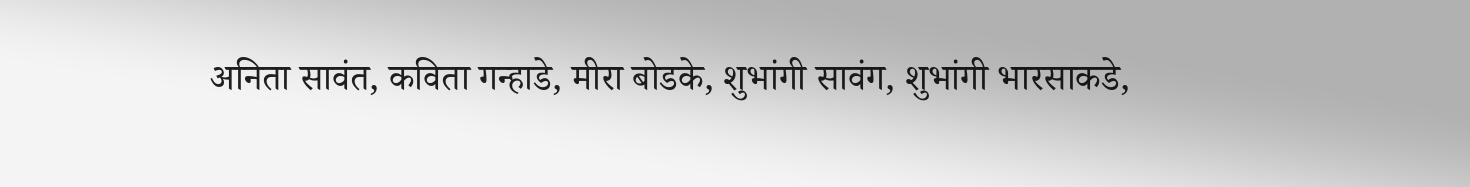अनिता सावंत, कविता गन्हाडे, मीरा बोडके, शुभांगी सावंग, शुभांगी भारसाकडे,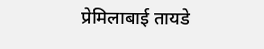प्रेमिलाबाई तायडे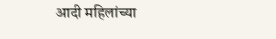आदी महिलांच्या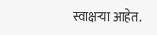स्वाक्षऱ्या आहेत.